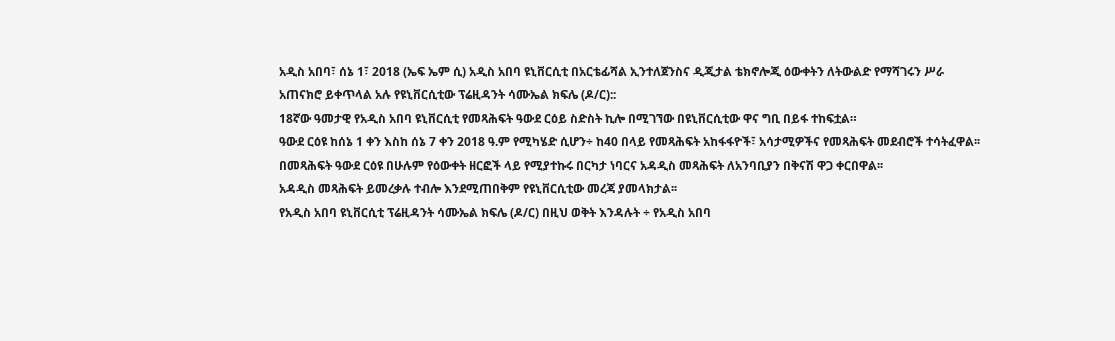አዲስ አበባ፣ ሰኔ 1፣ 2018 (ኤፍ ኤም ሲ) አዲስ አበባ ዩኒቨርሲቲ በአርቴፊሻል ኢንተለጀንስና ዲጂታል ቴክኖሎጂ ዕውቀትን ለትውልድ የማሻገሩን ሥራ አጠናክሮ ይቀጥላል አሉ የዩኒቨርሲቲው ፕሬዚዳንት ሳሙኤል ክፍሌ (ዶ/ር)::
18ኛው ዓመታዊ የአዲስ አበባ ዩኒቨርሲቲ የመጻሕፍት ዓውደ ርዕይ ስድስት ኪሎ በሚገኘው በዩኒቨርሲቲው ዋና ግቢ በይፋ ተከፍቷል።
ዓውደ ርዕዩ ከሰኔ 1 ቀን እስከ ሰኔ 7 ቀን 2018 ዓ.ም የሚካሄድ ሲሆን÷ ከ40 በላይ የመጻሕፍት አከፋፋዮች፣ አሳታሚዎችና የመጻሕፍት መደብሮች ተሳትፈዋል፡፡
በመጻሕፍት ዓውደ ርዕዩ በሁሉም የዕውቀት ዘርፎች ላይ የሚያተኩሩ በርካታ ነባርና አዳዲስ መጻሕፍት ለአንባቢያን በቅናሽ ዋጋ ቀርበዋል፡፡
አዳዲስ መጻሕፍት ይመረቃሉ ተብሎ እንደሚጠበቅም የዩኒቨርሲቲው መረጃ ያመላክታል፡፡
የአዲስ አበባ ዩኒቨርሲቲ ፕሬዚዳንት ሳሙኤል ክፍሌ (ዶ/ር) በዚህ ወቅት እንዳሉት ÷ የአዲስ አበባ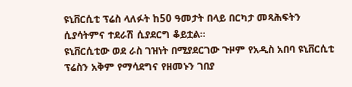ዩኒቨርሲቲ ፕሬስ ላለፉት ከ50 ዓመታት በላይ በርካታ መጻሕፍትን ሲያሳትምና ተደራሽ ሲያደርግ ቆይቷል።
ዩኒቨርሲቲው ወደ ራስ ገዝነት በሚያደርገው ጉዞም የአዲስ አበባ ዩኒቨርሲቲ ፕሬስን አቅም የማሳደግና የዘመኑን ገበያ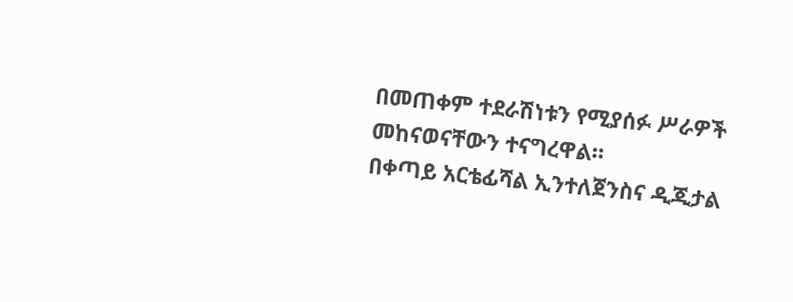በመጠቀም ተደራሽነቱን የሚያሰፉ ሥራዎች መከናወናቸውን ተናግረዋል።
በቀጣይ አርቴፊሻል ኢንተለጀንስና ዲጂታል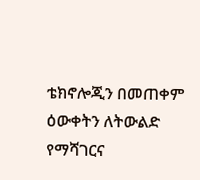ቴክኖሎጂን በመጠቀም ዕውቀትን ለትውልድ የማሻገርና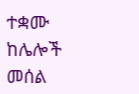ተቋሙ ከሌሎች መሰል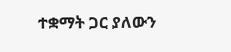ተቋማት ጋር ያለውን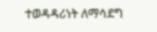ተወዳዳሪነት ለማሳደግ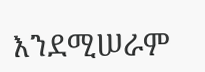እንደሚሠራም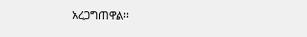አረጋግጠዋል፡፡